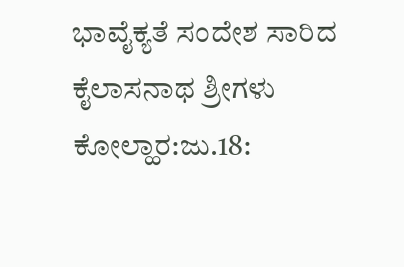ಭಾವೈಕ್ಯತೆ ಸಂದೇಶ ಸಾರಿದ ಕೈಲಾಸನಾಥ ಶ್ರೀಗಳು
ಕೋಲ್ಹಾರ:ಜು.18: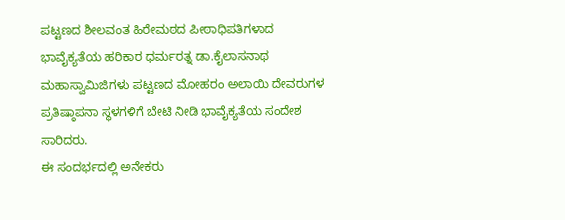ಪಟ್ಟಣದ ಶೀಲವಂತ ಹಿರೇಮಠದ ಪೀಠಾಧಿಪತಿಗಳಾದ ಭಾವೈಕ್ಯತೆಯ ಹರಿಕಾರ ಧರ್ಮರತ್ನ ಡಾ.ಕೈಲಾಸನಾಥ ಮಹಾಸ್ವಾಮಿಜಿಗಳು ಪಟ್ಟಣದ ಮೋಹರಂ ಅಲಾಯಿ ದೇವರುಗಳ ಪ್ರತಿಷ್ಠಾಪನಾ ಸ್ಥಳಗಳಿಗೆ ಬೇಟಿ ನೀಡಿ ಭಾವೈಕ್ಯತೆಯ ಸಂದೇಶ ಸಾರಿದರು.
ಈ ಸಂದರ್ಭದಲ್ಲಿ ಅನೇಕರು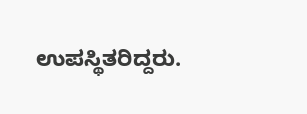ಉಪಸ್ಥಿತರಿದ್ದರು.